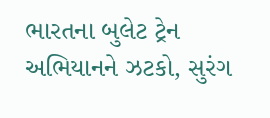ભારતના બુલેટ ટ્રેન અભિયાનને ઝટકો, સુરંગ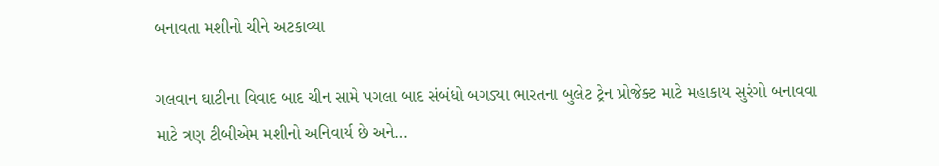બનાવતા મશીનો ચીને અટકાવ્યા

ગલવાન ઘાટીના વિવાદ બાદ ચીન સામે પગલા બાદ સંબંધો બગડ્યા ભારતના બુલેટ ટ્રેન પ્રોજેક્ટ માટે મહાકાય સુરંગો બનાવવા માટે ત્રણ ટીબીએમ મશીનો અનિવાર્ય છે અને…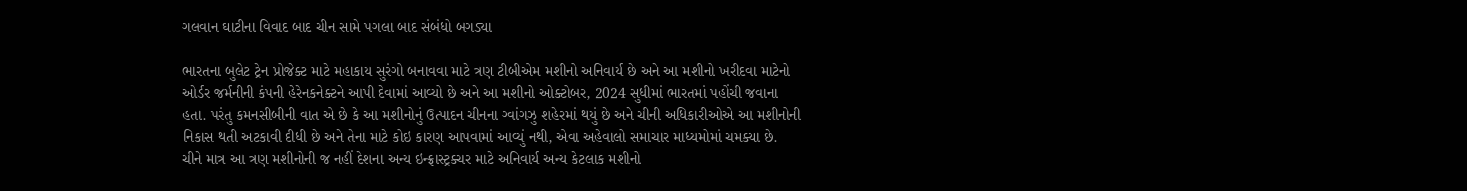ગલવાન ઘાટીના વિવાદ બાદ ચીન સામે પગલા બાદ સંબંધો બગડ્યા

ભારતના બુલેટ ટ્રેન પ્રોજેક્ટ માટે મહાકાય સુરંગો બનાવવા માટે ત્રણ ટીબીએમ મશીનો અનિવાર્ય છે અને આ મશીનો ખરીદવા માટેનો ઓર્ડર જર્મનીની કંપની હેરેનકનેક્ટને આપી દેવામાં આવ્યો છે અને આ મશીનો ઓક્ટોબર, 2024 સુધીમાં ભારતમાં પહોંચી જવાના હતા. પરંતુ કમનસીબીની વાત એ છે કે આ મશીનોનું ઉત્પાદન ચીનના ગ્વાંગઝુ શહેરમાં થયું છે અને ચીની અધિકારીઓએ આ મશીનોની નિકાસ થતી અટકાવી દીધી છે અને તેના માટે કોઇ કારણ આપવામાં આવ્યું નથી, એવા અહેવાલો સમાચાર માધ્યમોમાં ચમક્યા છે.
ચીને માત્ર આ ત્રણ મશીનોની જ નહીં દેશના અન્ય ઇન્ફ્રાસ્ટ્રક્ચર માટે અનિવાર્ય અન્ય કેટલાક મશીનો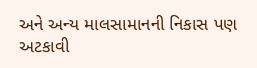અને અન્ય માલસામાનની નિકાસ પણ અટકાવી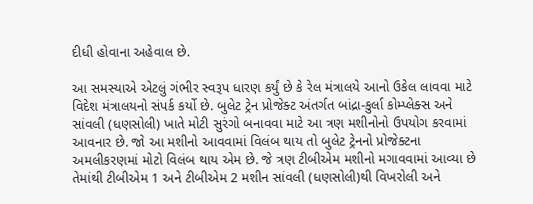દીધી હોવાના અહેવાલ છે.

આ સમસ્યાએ એટલું ગંભીર સ્વરૂપ ધારણ કર્યું છે કે રેલ મંત્રાલયે આનો ઉકેલ લાવવા માટે વિદેશ મંત્રાલયનો સંપર્ક કર્યો છે. બુલેટ ટ્રેન પ્રોજેક્ટ અંતર્ગત બાંદ્રા-કુર્લા કોમ્પ્લેક્સ અને સાંવલી (ધણસોલી) ખાતે મોટી સુરંગો બનાવવા માટે આ ત્રણ મશીનોનો ઉપયોગ કરવામાં આવનાર છે. જો આ મશીનો આવવામાં વિલંબ થાય તો બુલેટ ટ્રેનનો પ્રોજેક્ટના અમલીકરણમાં મોટો વિલંબ થાય એમ છે. જે ત્રણ ટીબીએમ મશીનો મગાવવામાં આવ્યા છે તેમાંથી ટીબીએમ 1 અને ટીબીએમ 2 મશીન સાંવલી (ધણસોલી)થી વિખરોલી અને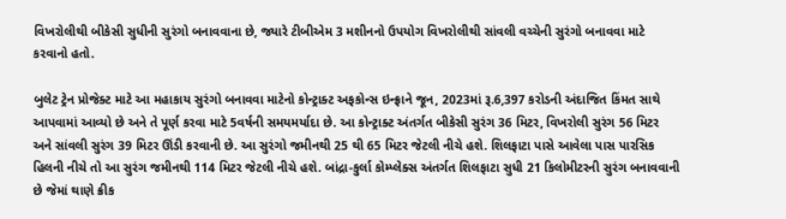વિખરોલીથી બીકેસી સુધીની સુરંગો બનાવવાના છે, જ્યારે ટીબીએમ 3 મશીનનો ઉપયોગ વિખરોલીથી સાંવલી વચ્ચેની સુરંગો બનાવવા માટે કરવાનો હતો.

બુલેટ ટ્રેન પ્રોજેક્ટ માટે આ મહાકાય સુરંગો બનાવવા માટેનો કોન્ટ્રાક્ટ અફકોન્સ ઇન્ફ્રાને જૂન, 2023માં રૂ.6,397 કરોડની અંદાજિત કિંમત સાથે આપવામાં આવ્યો છે અને તે પૂર્ણ કરવા માટે 5વર્ષની સમયમર્યાદા છે. આ કોન્ટ્રાક્ટ અંતર્ગત બીકેસી સુરંગ 36 મિટર, વિખરોલી સુરંગ 56 મિટર અને સાંવલી સુરંગ 39 મિટર ઊંડી કરવાની છે. આ સુરંગો જમીનથી 25 થી 65 મિટર જેટલી નીચે હશે. શિલફાટા પાસે આવેલા પાસ પારસિક હિલની નીચે તો આ સુરંગ જમીનથી 114 મિટર જેટલી નીચે હશે. બાંદ્રા-કુર્લા કોમ્પ્લેક્સ અંતર્ગત શિલફાટા સુધી 21 કિલોમીટરની સુરંગ બનાવવાની છે જેમાં થાણે ક્રીક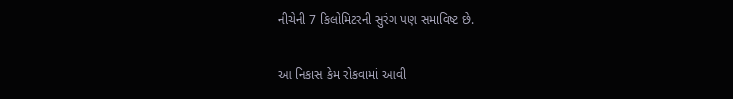નીચેની 7 કિલોમિટરની સુરંગ પણ સમાવિષ્ટ છે.

આ નિકાસ કેમ રોકવામાં આવી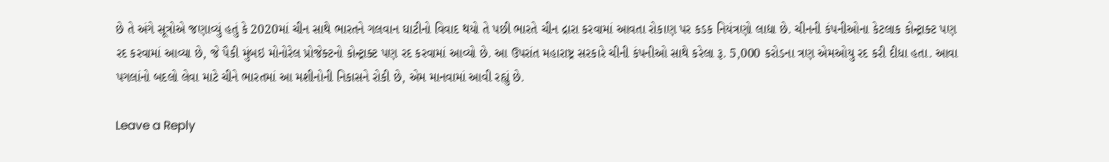છે તે અંગે સૂત્રોએ જણાવ્યું હતું કે 2020માં ચીન સાથે ભારતને ગલવાન ઘાટીનો વિવાદ થયો તે પછી ભારતે ચીન દ્રારા કરવામાં આવતા રોકાણ પર કડક નિયંત્રણો લાદ્યા છે. ચીનની કંપનીઓના કેટલાક કોન્ટ્રાક્ટ પણ રદ કરવામાં આવ્યા છે, જે પૈકી મુંબઇ મોનોરેલ પ્રોજેક્ટનો કોન્ટ્રાક્ટ પણ રદ કરવામાં આવ્યો છે. આ ઉપરાંત મહારાષ્ટ્ર સરકારે ચીની કંપનીઓ સાથે કરેલા રૂ. 5,000 કરોડના ત્રણ એમઓયુ રદ કરી દીધા હતા. આવા પગલાંનો બદલો લેવા માટે ચીને ભારતમાં આ મશીનોની નિકાસને રોકી છે, એમ માનવામાં આવી રહ્યું છે.

Leave a Reply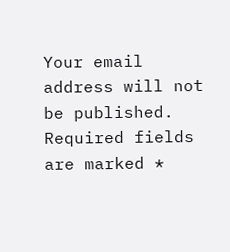Your email address will not be published. Required fields are marked *